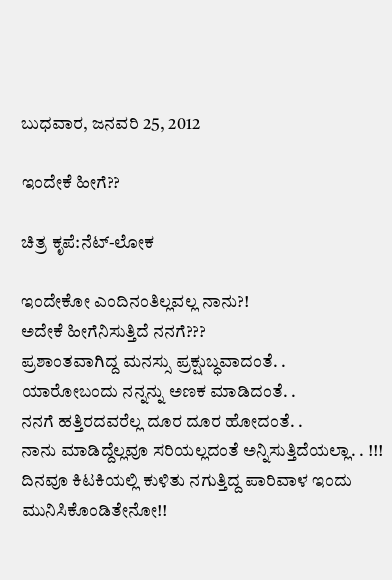ಬುಧವಾರ, ಜನವರಿ 25, 2012

ಇಂದೇಕೆ ಹೀಗೆ??

ಚಿತ್ರ ಕೃಪೆ:ನೆಟ್-ಲೋಕ

ಇಂದೇಕೋ ಎಂದಿನಂತಿಲ್ಲವಲ್ಲ ನಾನು?!
ಅದೇಕೆ ಹೀಗೆನಿಸುತ್ತಿದೆ ನನಗೆ???
ಪ್ರಶಾಂತವಾಗಿದ್ದ ಮನಸ್ಸು ಪ್ರಕ್ಷುಬ್ಧವಾದಂತೆ. .
ಯಾರೋಬಂದು ನನ್ನನ್ನು ಅಣಕ ಮಾಡಿದಂತೆ. .
ನನಗೆ ಹತ್ತಿರದವರೆಲ್ಲ ದೂರ ದೂರ ಹೋದಂತೆ. .
ನಾನು ಮಾಡಿದ್ದೆಲ್ಲವೂ ಸರಿಯಲ್ಲದಂತೆ ಅನ್ನಿಸುತ್ತಿದೆಯಲ್ಲಾ. . !!!
ದಿನವೂ ಕಿಟಕಿಯಲ್ಲಿ ಕುಳಿತು ನಗುತ್ತಿದ್ದ ಪಾರಿವಾಳ ಇಂದು ಮುನಿಸಿಕೊಂಡಿತೇನೋ!!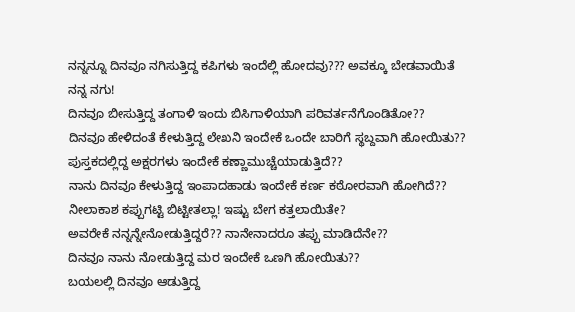ನನ್ನನ್ನೂ ದಿನವೂ ನಗಿಸುತ್ತಿದ್ದ ಕಪಿಗಳು ಇಂದೆಲ್ಲಿ ಹೋದವು??? ಅವಕ್ಕೂ ಬೇಡವಾಯಿತೆ ನನ್ನ ನಗು!
ದಿನವೂ ಬೀಸುತ್ತಿದ್ದ ತಂಗಾಳಿ ಇಂದು ಬಿಸಿಗಾಳಿಯಾಗಿ ಪರಿವರ್ತನೆಗೊಂಡಿತೋ??
ದಿನವೂ ಹೇಳಿದಂತೆ ಕೇಳುತ್ತಿದ್ದ ಲೇಖನಿ ಇಂದೇಕೆ ಒಂದೇ ಬಾರಿಗೆ ಸ್ಥಬ್ದವಾಗಿ ಹೋಯಿತು??
ಪುಸ್ತಕದಲ್ಲಿದ್ದ ಅಕ್ಷರಗಳು ಇಂದೇಕೆ ಕಣ್ಣಾಮುಚ್ಚೆಯಾಡುತ್ತಿದೆ??
ನಾನು ದಿನವೂ ಕೇಳುತ್ತಿದ್ದ ಇಂಪಾದಹಾಡು ಇಂದೇಕೆ ಕರ್ಣ ಕಠೋರವಾಗಿ ಹೋಗಿದೆ??
ನೀಲಾಕಾಶ ಕಪ್ಪುಗಟ್ಟಿ ಬಿಟ್ಟೀತಲ್ಲಾ! ಇಷ್ಟು ಬೇಗ ಕತ್ತಲಾಯಿತೇ?
ಅವರೇಕೆ ನನ್ನನ್ನೇನೋಡುತ್ತಿದ್ದರೆ?? ನಾನೇನಾದರೂ ತಪ್ಪು ಮಾಡಿದೆನೇ??
ದಿನವೂ ನಾನು ನೋಡುತ್ತಿದ್ದ ಮರ ಇಂದೇಕೆ ಒಣಗಿ ಹೋಯಿತು??
ಬಯಲಲ್ಲಿ ದಿನವೂ ಆಡುತ್ತಿದ್ದ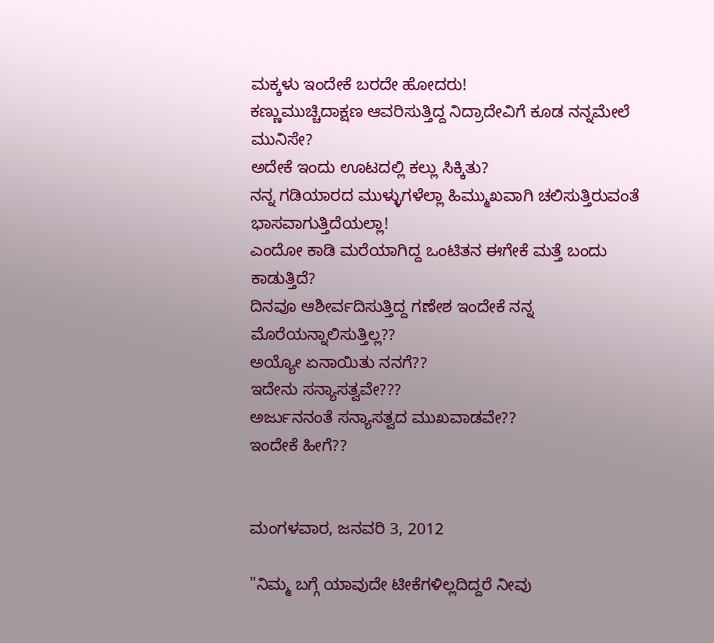ಮಕ್ಕಳು ಇಂದೇಕೆ ಬರದೇ ಹೋದರು!
ಕಣ್ಣುಮುಚ್ಚಿದಾಕ್ಷಣ ಆವರಿಸುತ್ತಿದ್ದ ನಿದ್ರಾದೇವಿಗೆ ಕೂಡ ನನ್ನಮೇಲೆ ಮುನಿಸೇ?
ಅದೇಕೆ ಇಂದು ಊಟದಲ್ಲಿ ಕಲ್ಲು ಸಿಕ್ಕಿತು?
ನನ್ನ ಗಡಿಯಾರದ ಮುಳ್ಳುಗಳೆಲ್ಲಾ ಹಿಮ್ಮುಖವಾಗಿ ಚಲಿಸುತ್ತಿರುವಂತೆ ಭಾಸವಾಗುತ್ತಿದೆಯಲ್ಲಾ!
ಎಂದೋ ಕಾಡಿ ಮರೆಯಾಗಿದ್ದ ಒಂಟಿತನ ಈಗೇಕೆ ಮತ್ತೆ ಬಂದು ಕಾಡುತ್ತಿದೆ?
ದಿನವೂ ಆಶೀರ್ವದಿಸುತ್ತಿದ್ದ ಗಣೇಶ ಇಂದೇಕೆ ನನ್ನ ಮೊರೆಯನ್ನಾಲಿಸುತ್ತಿಲ್ಲ??
ಅಯ್ಯೋ ಏನಾಯಿತು ನನಗೆ??
ಇದೇನು ಸನ್ಯಾಸತ್ವವೇ???
ಅರ್ಜುನನಂತೆ ಸನ್ಯಾಸತ್ವದ ಮುಖವಾಡವೇ??
ಇಂದೇಕೆ ಹೀಗೆ??


ಮಂಗಳವಾರ, ಜನವರಿ 3, 2012

"ನಿಮ್ಮ ಬಗ್ಗೆ ಯಾವುದೇ ಟೀಕೆಗಳಿಲ್ಲದಿದ್ದರೆ ನೀವು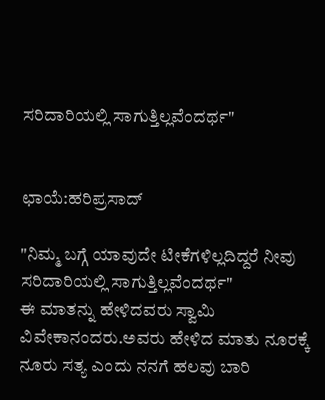ಸರಿದಾರಿಯಲ್ಲಿ ಸಾಗುತ್ತಿಲ್ಲವೆಂದರ್ಥ"


ಛಾಯೆ:ಹರಿಪ್ರಸಾದ್

"ನಿಮ್ಮ ಬಗ್ಗೆ ಯಾವುದೇ ಟೀಕೆಗಳಿಲ್ಲದಿದ್ದರೆ ನೀವು ಸರಿದಾರಿಯಲ್ಲಿ ಸಾಗುತ್ತಿಲ್ಲವೆಂದರ್ಥ"
ಈ ಮಾತನ್ನು ಹೇಳಿದವರು ಸ್ವಾಮಿ ವಿವೇಕಾನಂದರು.ಅವರು ಹೇಳಿದ ಮಾತು ನೂರಕ್ಕೆ ನೂರು ಸತ್ಯ ಎಂದು ನನಗೆ ಹಲವು ಬಾರಿ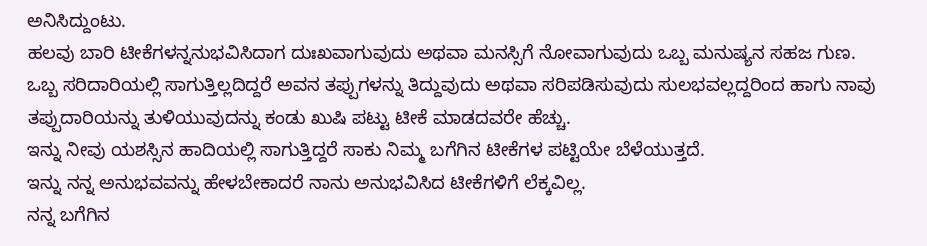ಅನಿಸಿದ್ದುಂಟು.
ಹಲವು ಬಾರಿ ಟೀಕೆಗಳನ್ನನುಭವಿಸಿದಾಗ ದುಃಖವಾಗುವುದು ಅಥವಾ ಮನಸ್ಸಿಗೆ ನೋವಾಗುವುದು ಒಬ್ಬ ಮನುಷ್ಯನ ಸಹಜ ಗುಣ.
ಒಬ್ಬ ಸರಿದಾರಿಯಲ್ಲಿ ಸಾಗುತ್ತಿಲ್ಲದಿದ್ದರೆ ಅವನ ತಪ್ಪುಗಳನ್ನು ತಿದ್ದುವುದು ಅಥವಾ ಸರಿಪಡಿಸುವುದು ಸುಲಭವಲ್ಲದ್ದರಿಂದ ಹಾಗು ನಾವು ತಪ್ಪುದಾರಿಯನ್ನು ತುಳಿಯುವುದನ್ನು ಕಂಡು ಖುಷಿ ಪಟ್ಟು ಟೀಕೆ ಮಾಡದವರೇ ಹೆಚ್ಚು.
ಇನ್ನು ನೀವು ಯಶಸ್ಸಿನ ಹಾದಿಯಲ್ಲಿ ಸಾಗುತ್ತಿದ್ದರೆ ಸಾಕು ನಿಮ್ಮ ಬಗೆಗಿನ ಟೀಕೆಗಳ ಪಟ್ಟಿಯೇ ಬೆಳೆಯುತ್ತದೆ.
ಇನ್ನು ನನ್ನ ಅನುಭವವನ್ನು ಹೇಳಬೇಕಾದರೆ ನಾನು ಅನುಭವಿಸಿದ ಟೀಕೆಗಳಿಗೆ ಲೆಕ್ಕವಿಲ್ಲ.
ನನ್ನ ಬಗೆಗಿನ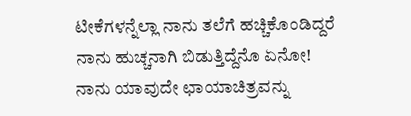ಟೀಕೆಗಳನ್ನೆಲ್ಲಾ ನಾನು ತಲೆಗೆ ಹಚ್ಚಿಕೊಂಡಿದ್ದರೆ ನಾನು ಹುಚ್ಚನಾಗಿ ಬಿಡುತ್ತಿದ್ದೆನೊ ಏನೋ!
ನಾನು ಯಾವುದೇ ಛಾಯಾಚಿತ್ರವನ್ನು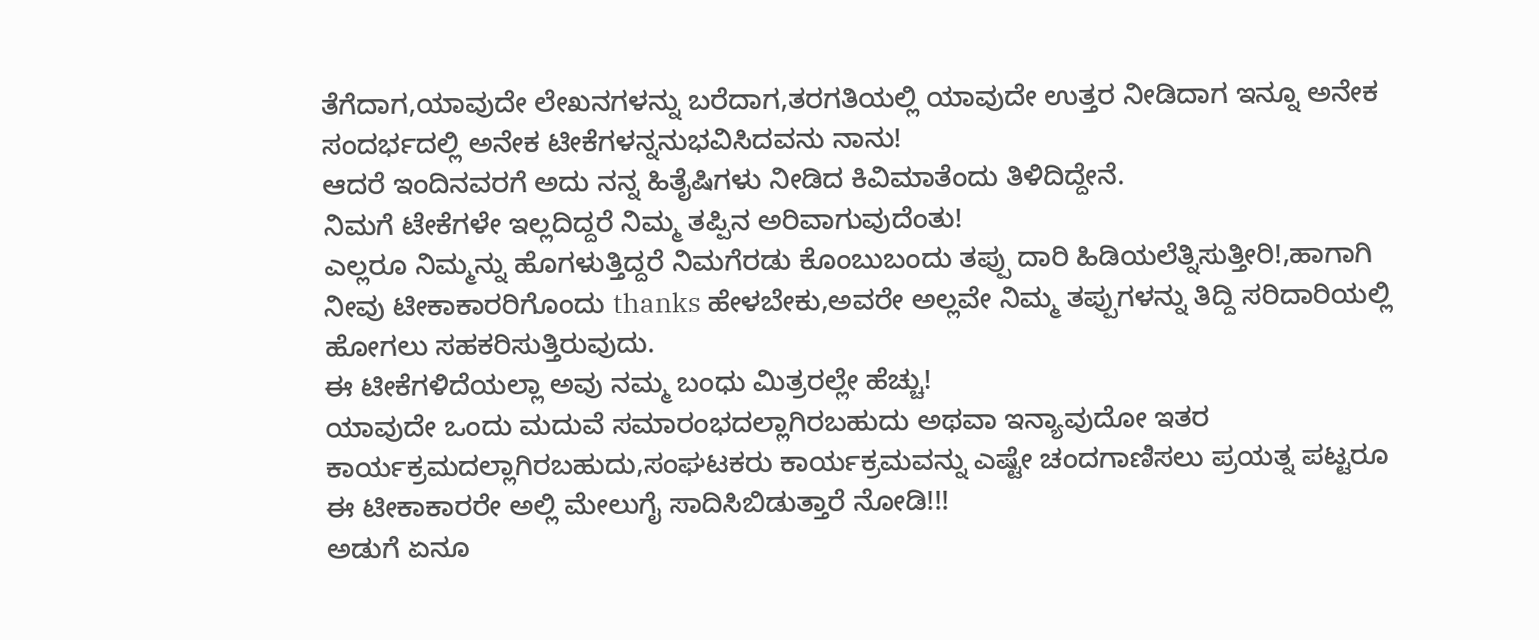ತೆಗೆದಾಗ,ಯಾವುದೇ ಲೇಖನಗಳನ್ನು ಬರೆದಾಗ,ತರಗತಿಯಲ್ಲಿ ಯಾವುದೇ ಉತ್ತರ ನೀಡಿದಾಗ ಇನ್ನೂ ಅನೇಕ ಸಂದರ್ಭದಲ್ಲಿ ಅನೇಕ ಟೀಕೆಗಳನ್ನನುಭವಿಸಿದವನು ನಾನು!
ಆದರೆ ಇಂದಿನವರಗೆ ಅದು ನನ್ನ ಹಿತೈಷಿಗಳು ನೀಡಿದ ಕಿವಿಮಾತೆಂದು ತಿಳಿದಿದ್ದೇನೆ.
ನಿಮಗೆ ಟೇಕೆಗಳೇ ಇಲ್ಲದಿದ್ದರೆ ನಿಮ್ಮ ತಪ್ಪಿನ ಅರಿವಾಗುವುದೆಂತು!
ಎಲ್ಲರೂ ನಿಮ್ಮನ್ನು ಹೊಗಳುತ್ತಿದ್ದರೆ ನಿಮಗೆರಡು ಕೊಂಬುಬಂದು ತಪ್ಪು ದಾರಿ ಹಿಡಿಯಲೆತ್ನಿಸುತ್ತೀರಿ!,ಹಾಗಾಗಿ ನೀವು ಟೀಕಾಕಾರರಿಗೊಂದು thanks ಹೇಳಬೇಕು,ಅವರೇ ಅಲ್ಲವೇ ನಿಮ್ಮ ತಪ್ಪುಗಳನ್ನು ತಿದ್ದಿ ಸರಿದಾರಿಯಲ್ಲಿ ಹೋಗಲು ಸಹಕರಿಸುತ್ತಿರುವುದು.
ಈ ಟೀಕೆಗಳಿದೆಯಲ್ಲಾ ಅವು ನಮ್ಮ ಬಂಧು ಮಿತ್ರರಲ್ಲೇ ಹೆಚ್ಚು!
ಯಾವುದೇ ಒಂದು ಮದುವೆ ಸಮಾರಂಭದಲ್ಲಾಗಿರಬಹುದು ಅಥವಾ ಇನ್ಯಾವುದೋ ಇತರ ಕಾರ್ಯಕ್ರಮದಲ್ಲಾಗಿರಬಹುದು,ಸಂಘಟಕರು ಕಾರ್ಯಕ್ರಮವನ್ನು ಎಷ್ಟೇ ಚಂದಗಾಣಿಸಲು ಪ್ರಯತ್ನ ಪಟ್ಟರೂ ಈ ಟೀಕಾಕಾರರೇ ಅಲ್ಲಿ ಮೇಲುಗೈ ಸಾದಿಸಿಬಿಡುತ್ತಾರೆ ನೋಡಿ!!!
ಅಡುಗೆ ಏನೂ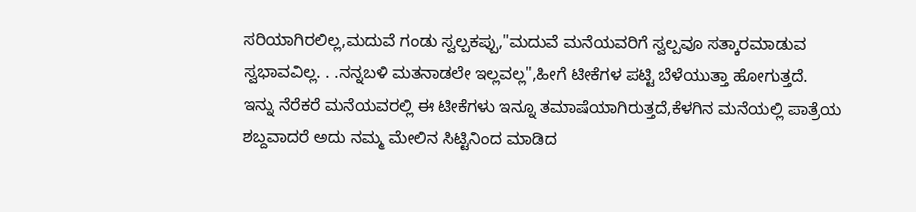ಸರಿಯಾಗಿರಲಿಲ್ಲ,ಮದುವೆ ಗಂಡು ಸ್ವಲ್ಪಕಪ್ಪು,"ಮದುವೆ ಮನೆಯವರಿಗೆ ಸ್ವಲ್ಪವೂ ಸತ್ಕಾರಮಾಡುವ ಸ್ವಭಾವವಿಲ್ಲ. . .ನನ್ನಬಳಿ ಮತನಾಡಲೇ ಇಲ್ಲವಲ್ಲ",ಹೀಗೆ ಟೀಕೆಗಳ ಪಟ್ಟಿ ಬೆಳೆಯುತ್ತಾ ಹೋಗುತ್ತದೆ.
ಇನ್ನು ನೆರೆಕರೆ ಮನೆಯವರಲ್ಲಿ ಈ ಟೀಕೆಗಳು ಇನ್ನೂ ತಮಾಷೆಯಾಗಿರುತ್ತದೆ,ಕೆಳಗಿನ ಮನೆಯಲ್ಲಿ ಪಾತ್ರೆಯ ಶಬ್ದವಾದರೆ ಅದು ನಮ್ಮ ಮೇಲಿನ ಸಿಟ್ಟಿನಿಂದ ಮಾಡಿದ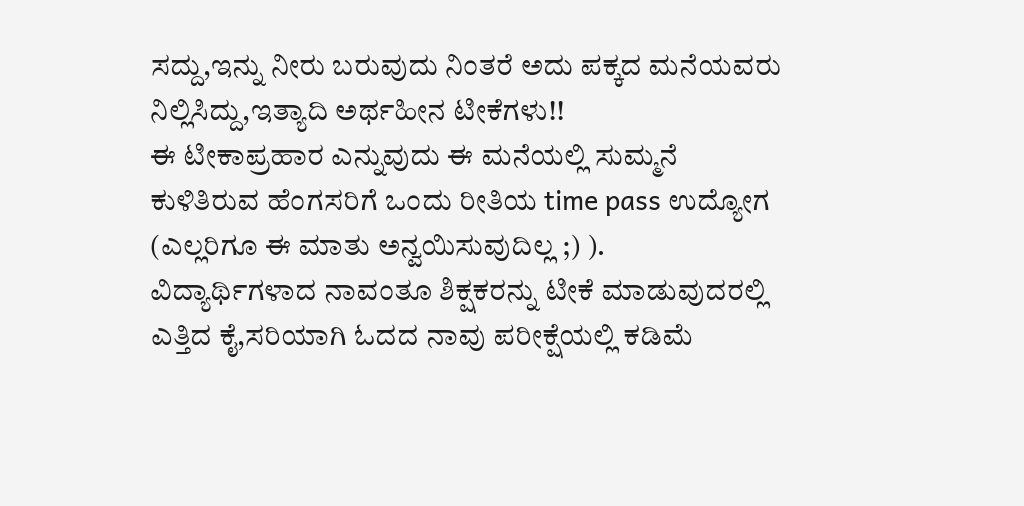ಸದ್ದು,ಇನ್ನು ನೀರು ಬರುವುದು ನಿಂತರೆ ಅದು ಪಕ್ಕದ ಮನೆಯವರು ನಿಲ್ಲಿಸಿದ್ದು,ಇತ್ಯಾದಿ ಅರ್ಥಹೀನ ಟೀಕೆಗಳು!!
ಈ ಟೀಕಾಪ್ರಹಾರ ಎನ್ನುವುದು ಈ ಮನೆಯಲ್ಲಿ ಸುಮ್ಮನೆ ಕುಳಿತಿರುವ ಹೆಂಗಸರಿಗೆ ಒಂದು ರೀತಿಯ time pass ಉದ್ಯೋಗ (ಎಲ್ಲರಿಗೂ ಈ ಮಾತು ಅನ್ವಯಿಸುವುದಿಲ್ಲ ;) ).
ವಿದ್ಯಾರ್ಥಿಗಳಾದ ನಾವಂತೂ ಶಿಕ್ಷಕರನ್ನು ಟೀಕೆ ಮಾಡುವುದರಲ್ಲಿ ಎತ್ತಿದ ಕೈ,ಸರಿಯಾಗಿ ಓದದ ನಾವು ಪರೀಕ್ಷೆಯಲ್ಲಿ ಕಡಿಮೆ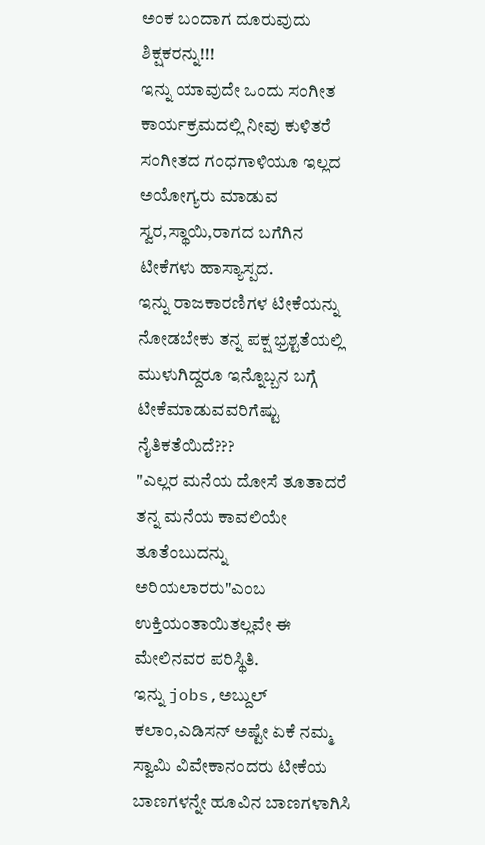ಅಂಕ ಬಂದಾಗ ದೂರುವುದು ಶಿಕ್ಷಕರನ್ನು!!!
ಇನ್ನು ಯಾವುದೇ ಒಂದು ಸಂಗೀತ ಕಾರ್ಯಕ್ರಮದಲ್ಲಿ ನೀವು ಕುಳಿತರೆ ಸಂಗೀತದ ಗಂಧಗಾಳಿಯೂ ಇಲ್ಲದ ಅಯೋಗ್ಯರು ಮಾಡುವ ಸ್ವರ,ಸ್ಥಾಯಿ,ರಾಗದ ಬಗೆಗಿನ ಟೀಕೆಗಳು ಹಾಸ್ಯಾಸ್ಪದ.
ಇನ್ನು ರಾಜಕಾರಣಿಗಳ ಟೀಕೆಯನ್ನು ನೋಡಬೇಕು ತನ್ನ ಪಕ್ಷ ಭ್ರಶ್ಟತೆಯಲ್ಲಿ ಮುಳುಗಿದ್ದರೂ ಇನ್ನೊಬ್ಬನ ಬಗ್ಗೆ ಟೀಕೆಮಾಡುವವರಿಗೆಷ್ಟು ನೈತಿಕತೆಯಿದೆ???
"ಎಲ್ಲರ ಮನೆಯ ದೋಸೆ ತೂತಾದರೆ ತನ್ನ ಮನೆಯ ಕಾವಲಿಯೇ ತೂತೆಂಬುದನ್ನು ಅರಿಯಲಾರರು"ಎಂಬ ಉಕ್ತಿಯಂತಾಯಿತಲ್ಲವೇ ಈ ಮೇಲಿನವರ ಪರಿಸ್ಥಿತಿ.
ಇನ್ನು jobs,ಅಬ್ದುಲ್ ಕಲಾಂ,ಎಡಿಸನ್ ಅಷ್ಟೇ ಏಕೆ ನಮ್ಮ ಸ್ವಾಮಿ ವಿವೇಕಾನಂದರು ಟೀಕೆಯ ಬಾಣಗಳನ್ನೇ ಹೂವಿನ ಬಾಣಗಳಾಗಿಸಿ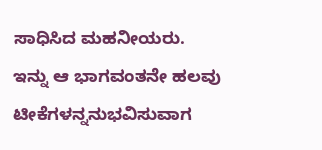ಸಾಧಿಸಿದ ಮಹನೀಯರು.
ಇನ್ನು ಆ ಭಾಗವಂತನೇ ಹಲವು ಟೀಕೆಗಳನ್ನನುಭವಿಸುವಾಗ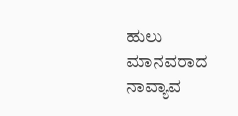ಹುಲು ಮಾನವರಾದ ನಾವ್ಯಾವ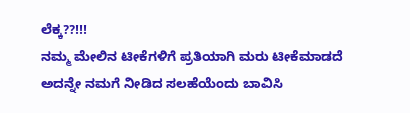ಲೆಕ್ಕ??!!!
ನಮ್ಮ ಮೇಲಿನ ಟೀಕೆಗಳಿಗೆ ಪ್ರತಿಯಾಗಿ ಮರು ಟೀಕೆಮಾಡದೆ ಅದನ್ನೇ ನಮಗೆ ನೀಡಿದ ಸಲಹೆಯೆಂದು ಬಾವಿಸಿ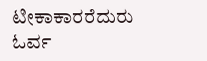ಟೀಕಾಕಾರರೆದುರು ಓರ್ವ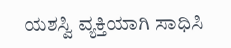ಯಶಸ್ವಿ ವ್ಯಕ್ತಿಯಾಗಿ ಸಾಧಿಸಿ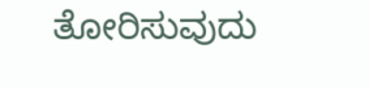ತೋರಿಸುವುದು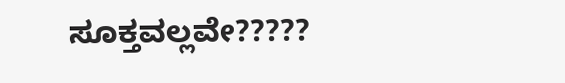ಸೂಕ್ತವಲ್ಲವೇ?????